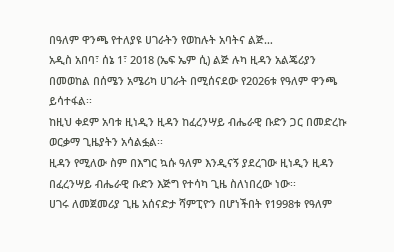በዓለም ዋንጫ የተለያዩ ሀገራትን የወከሉት አባትና ልጅ…
አዲስ አበባ፣ ሰኔ 1፣ 2018 (ኤፍ ኤም ሲ) ልጅ ሉካ ዚዳን አልጄሪያን በመወከል በሰሜን አሜሪካ ሀገራት በሚሰናደው የ2026ቱ የዓለም ዋንጫ ይሳተፋል፡፡
ከዚህ ቀደም አባቱ ዚነዲን ዚዳን ከፈረንሣይ ብሔራዊ ቡድን ጋር በመድረኩ ወርቃማ ጊዜያትን አሳልፏል፡፡
ዚዳን የሚለው ስም በእግር ኳሱ ዓለም እንዲናኝ ያደረገው ዚነዲን ዚዳን በፈረንሣይ ብሔራዊ ቡድን እጅግ የተሳካ ጊዜ ስለነበረው ነው፡፡
ሀገሩ ለመጀመሪያ ጊዜ አሰናድታ ሻምፒዮን በሆነችበት የ1998ቱ የዓለም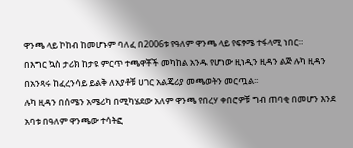ዋንጫ ላይ ኮከብ ከመሆኑም ባለፈ በ2006ቱ የዓለም ዋንጫ ላይ የፍፃሜ ተፋላሚ ነበር።
በእግር ኳስ ታሪክ ከታዩ ምርጥ ተጫዋቾች መካከል አንዱ የሆነው ዚነዲን ዚዳን ልጅ ሉካ ዚዳን በአንጻሩ ከፈረንሳይ ይልቅ ለአያቶቹ ሀገር አልጄሪያ መጫወትን መርጧል፡፡
ሉካ ዚዳን በሰሜን አሜሪካ በሚካሄደው አለም ዋንጫ የበረሃ ቀበሮዎቹ ግብ ጠባቂ በመሆን እንደ አባቱ በዓለም ዋንጫው ተሳትፎ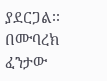ያደርጋል፡፡
በሙባረክ ፈንታው